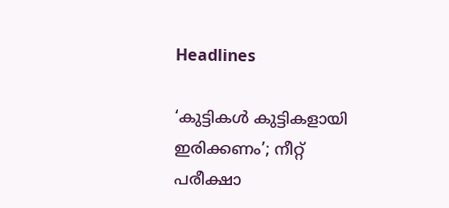Headlines

‘കുട്ടികൾ കുട്ടികളായി ഇരിക്കണം’; നീറ്റ് പരീക്ഷാ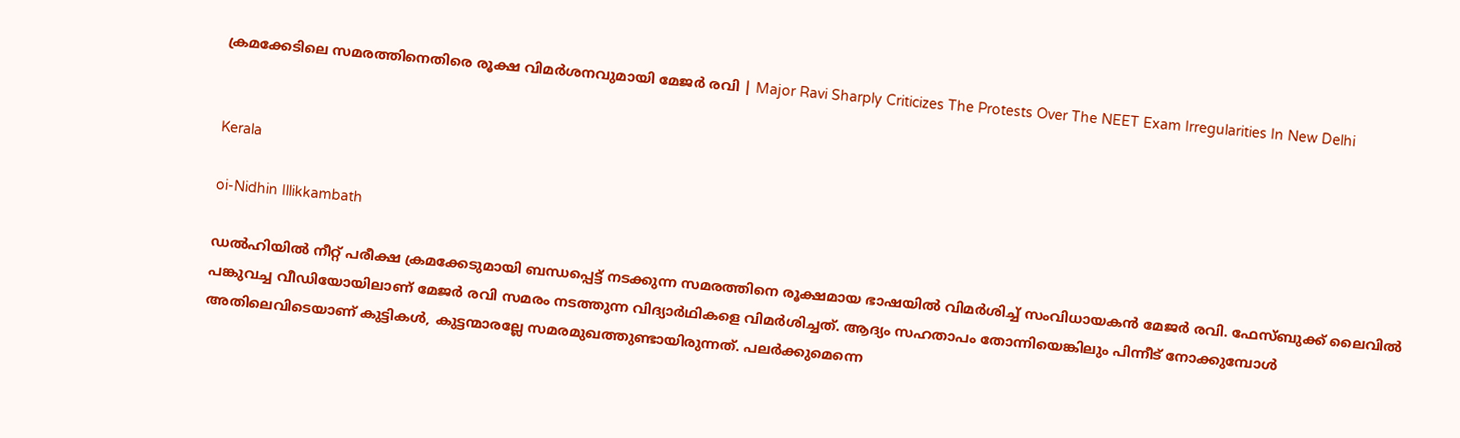ക്രമക്കേടിലെ സമരത്തിനെതിരെ രൂക്ഷ വിമർശനവുമായി മേജർ രവി | Major Ravi Sharply Criticizes The Protests Over The NEET Exam Irregularities In New Delhi


Kerala

oi-Nidhin Illikkambath

ഡൽഹിയിൽ നീറ്റ് പരീക്ഷ ക്രമക്കേടുമായി ബന്ധപ്പെട്ട് നടക്കുന്ന സമരത്തിനെ രൂക്ഷമായ ഭാഷയിൽ വിമർശിച്ച് സംവിധായകൻ മേജർ രവി. ഫേസ്‌ബുക്ക് ലൈവിൽ പങ്കുവച്ച വീഡിയോയിലാണ് മേജർ രവി സമരം നടത്തുന്ന വിദ്യാർഥികളെ വിമർശിച്ചത്. ആദ്യം സഹതാപം തോന്നിയെങ്കിലും പിന്നീട് നോക്കുമ്പോൾ അതിലെവിടെയാണ് കുട്ടികൾ, കുട്ടന്മാരല്ലേ സമരമുഖത്തുണ്ടായിരുന്നത്. പലർക്കുമെന്നെ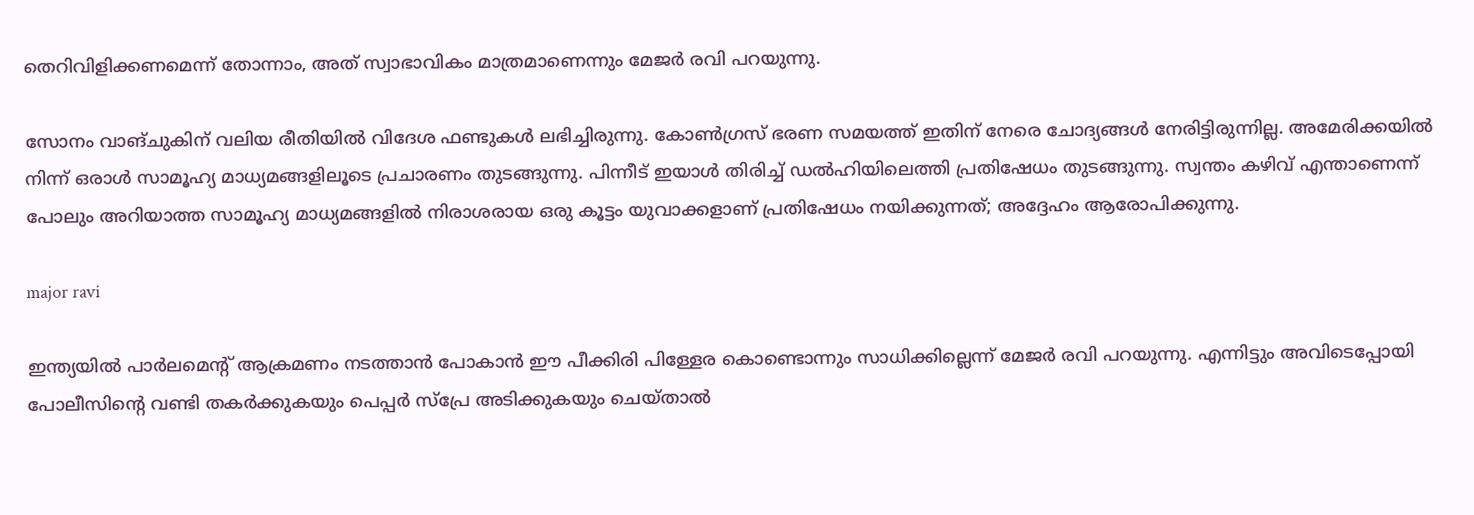തെറിവിളിക്കണമെന്ന് തോന്നാം, അത് സ്വാഭാവികം മാത്രമാണെന്നും മേജർ രവി പറയുന്നു.

സോനം വാങ്ചുകിന് വലിയ രീതിയിൽ വിദേശ ഫണ്ടുകൾ ലഭിച്ചിരുന്നു. കോൺഗ്രസ് ഭരണ സമയത്ത് ഇതിന് നേരെ ചോദ്യങ്ങൾ നേരിട്ടിരുന്നില്ല. അമേരിക്കയിൽ നിന്ന് ഒരാൾ സാമൂഹ്യ മാധ്യമങ്ങളിലൂടെ പ്രചാരണം തുടങ്ങുന്നു. പിന്നീട് ഇയാൾ തിരിച്ച് ഡൽഹിയിലെത്തി പ്രതിഷേധം തുടങ്ങുന്നു. സ്വന്തം കഴിവ് എന്താണെന്ന് പോലും അറിയാത്ത സാമൂഹ്യ മാധ്യമങ്ങളിൽ നിരാശരായ ഒരു കൂട്ടം യുവാക്കളാണ് പ്രതിഷേധം നയിക്കുന്നത്; അദ്ദേഹം ആരോപിക്കുന്നു.

major ravi

ഇന്ത്യയില്‍ പാര്‍ലമെന്റ് ആക്രമണം നടത്താന്‍ പോകാന്‍ ഈ പീക്കിരി പിള്ളേര കൊണ്ടൊന്നും സാധിക്കില്ലെന്ന് മേജർ രവി പറയുന്നു. എന്നിട്ടും അവിടെപ്പോയി പോലീസിന്റെ വണ്ടി തകര്‍ക്കുകയും പെപ്പര്‍ സ്‌പ്രേ അടിക്കുകയും ചെയ്‌താല്‍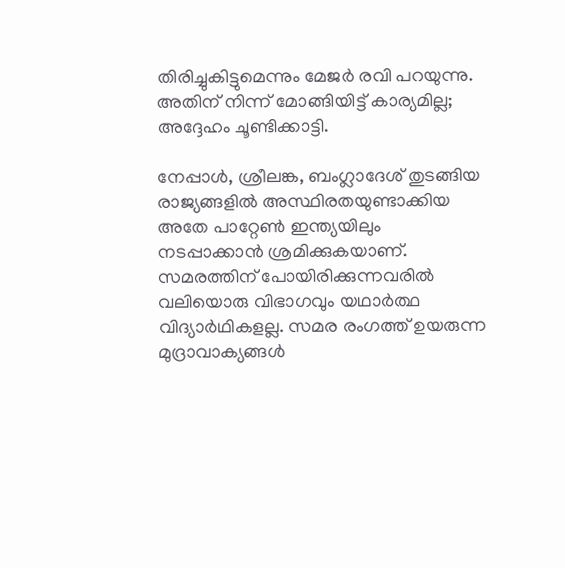തിരിച്ചുകിട്ടുമെന്നും മേജർ രവി പറയുന്നു. അതിന് നിന്ന് മോങ്ങിയിട്ട് കാര്യമില്ല; അദ്ദേഹം ചൂണ്ടിക്കാട്ടി.

നേപ്പാള്‍, ശ്രീലങ്ക, ബംഗ്ലാദേശ് തുടങ്ങിയ രാജ്യങ്ങളില്‍ അസ്ഥിരതയുണ്ടാക്കിയ അതേ പാറ്റേണ്‍ ഇന്ത്യയിലും നടപ്പാക്കാന്‍ ശ്രമിക്കുകയാണ്. സമരത്തിന് പോയിരിക്കുന്നവരില്‍ വലിയൊരു വിഭാഗവും യഥാര്‍ത്ഥ വിദ്യാർഥികളല്ല. സമര രംഗത്ത് ഉയരുന്ന മുദ്രാവാക്യങ്ങള്‍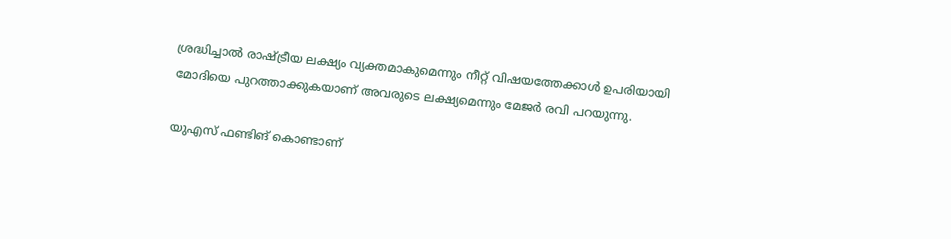ശ്രദ്ധിച്ചാല്‍ രാഷ്ട്രീയ ലക്ഷ്യം വ്യക്തമാകുമെന്നും നീറ്റ് വിഷയത്തേക്കാള്‍ ഉപരിയായി മോദിയെ പുറത്താക്കുകയാണ് അവരുടെ ലക്ഷ്യമെന്നും മേജർ രവി പറയുന്നു.

യുഎസ് ഫണ്ടിങ് കൊണ്ടാണ്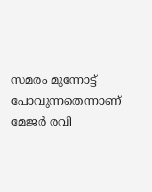സമരം മുന്നോട്ട് പോവുന്നതെന്നാണ് മേജർ രവി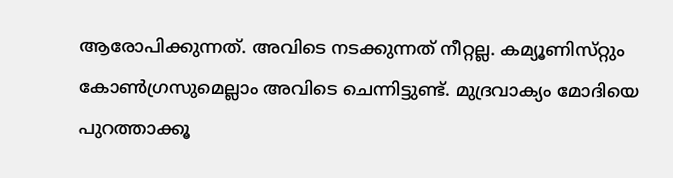ആരോപിക്കുന്നത്. അവിടെ നടക്കുന്നത് നീറ്റല്ല. കമ്യൂണിസ്‌റ്റും കോണ്‍ഗ്രസുമെല്ലാം അവിടെ ചെന്നിട്ടുണ്ട്. മുദ്രവാക്യം മോദിയെ പുറത്താക്കൂ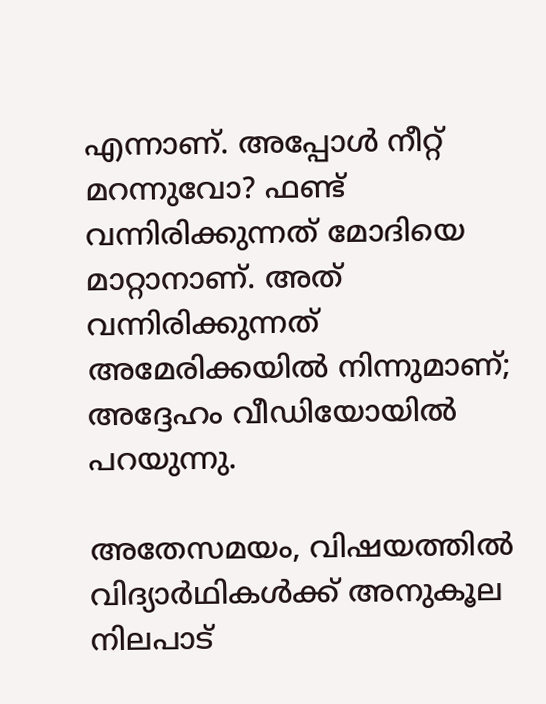എന്നാണ്. അപ്പോള്‍ നീറ്റ് മറന്നുവോ? ഫണ്ട് വന്നിരിക്കുന്നത് മോദിയെ മാറ്റാനാണ്. അത് വന്നിരിക്കുന്നത് അമേരിക്കയില്‍ നിന്നുമാണ്; അദ്ദേഹം വീഡിയോയിൽ പറയുന്നു.

അതേസമയം, വിഷയത്തിൽ വിദ്യാർഥികൾക്ക് അനുകൂല നിലപാട്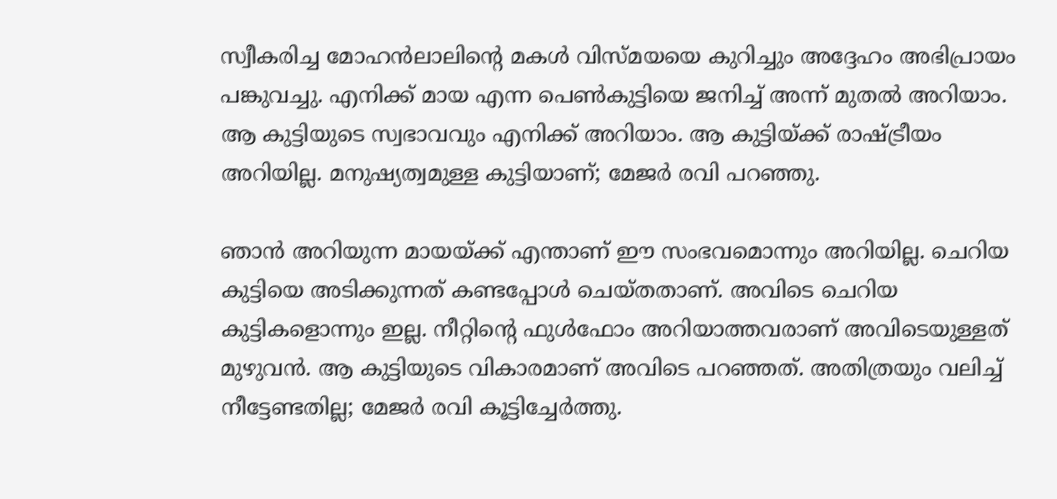സ്വീകരിച്ച മോഹൻലാലിന്റെ മകൾ വിസ്‌മയയെ കുറിച്ചും അദ്ദേഹം അഭിപ്രായം പങ്കുവച്ചു. എനിക്ക് മായ എന്ന പെണ്‍കുട്ടിയെ ജനിച്ച് അന്ന് മുതല്‍ അറിയാം. ആ കുട്ടിയുടെ സ്വഭാവവും എനിക്ക് അറിയാം. ആ കുട്ടിയ്ക്ക് രാഷ്ട്രീയം അറിയില്ല. മനുഷ്യത്വമുള്ള കുട്ടിയാണ്; മേജർ രവി പറഞ്ഞു.

ഞാന്‍ അറിയുന്ന മായയ്ക്ക് എന്താണ് ഈ സംഭവമൊന്നും അറിയില്ല. ചെറിയ കുട്ടിയെ അടിക്കുന്നത് കണ്ടപ്പോള്‍ ചെയ്‌തതാണ്. അവിടെ ചെറിയ കുട്ടികളൊന്നും ഇല്ല. നീറ്റിന്റെ ഫുള്‍ഫോം അറിയാത്തവരാണ് അവിടെയുള്ളത് മുഴുവൻ. ആ കുട്ടിയുടെ വികാരമാണ് അവിടെ പറഞ്ഞത്. അതിത്രയും വലിച്ച് നീട്ടേണ്ടതില്ല; മേജർ രവി കൂട്ടിച്ചേർത്തു.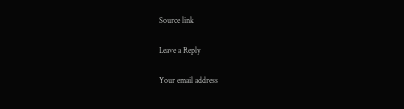Source link

Leave a Reply

Your email address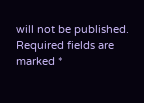will not be published. Required fields are marked *